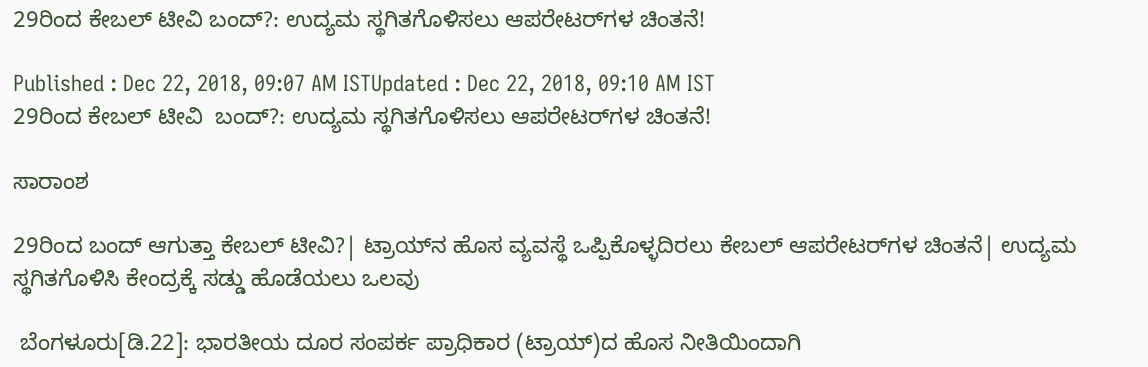29ರಿಂದ ಕೇಬಲ್‌ ಟೀವಿ ಬಂದ್‌?: ಉದ್ಯಮ ಸ್ಥಗಿತಗೊಳಿಸಲು ಆಪರೇಟರ್‌ಗಳ ಚಿಂತನೆ!

Published : Dec 22, 2018, 09:07 AM ISTUpdated : Dec 22, 2018, 09:10 AM IST
29ರಿಂದ ಕೇಬಲ್‌ ಟೀವಿ  ಬಂದ್‌?: ಉದ್ಯಮ ಸ್ಥಗಿತಗೊಳಿಸಲು ಆಪರೇಟರ್‌ಗಳ ಚಿಂತನೆ!

ಸಾರಾಂಶ

29ರಿಂದ ಬಂದ್‌ ಆಗುತ್ತಾ ಕೇಬಲ್‌ ಟೀವಿ?| ಟ್ರಾಯ್‌ನ ಹೊಸ ವ್ಯವಸ್ಥೆ ಒಪ್ಪಿಕೊಳ್ಳದಿರಲು ಕೇಬಲ್‌ ಆಪರೇಟರ್‌ಗಳ ಚಿಂತನೆ| ಉದ್ಯಮ ಸ್ಥಗಿತಗೊಳಿಸಿ ಕೇಂದ್ರಕ್ಕೆ ಸಡ್ಡು ಹೊಡೆಯಲು ಒಲವು

 ಬೆಂಗಳೂರು[ಡಿ.22]: ಭಾರತೀಯ ದೂರ ಸಂಪರ್ಕ ಪ್ರಾಧಿಕಾರ (ಟ್ರಾಯ್‌)ದ ಹೊಸ ನೀತಿಯಿಂದಾಗಿ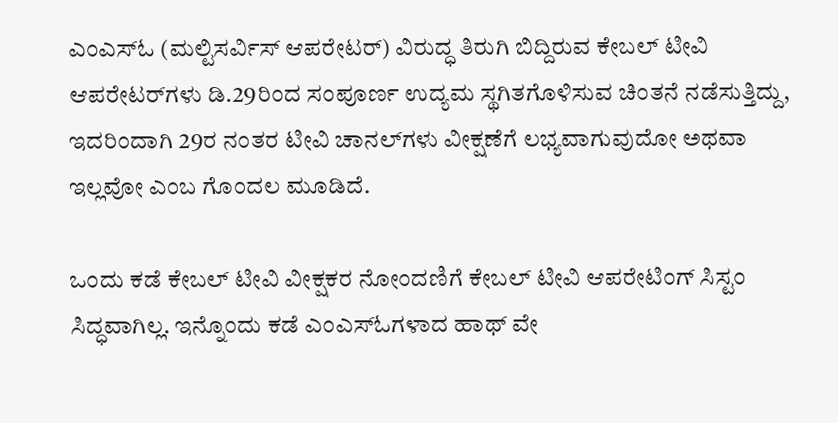ಎಂಎಸ್‌ಓ (ಮಲ್ಟಿಸರ್ವಿಸ್‌ ಆಪರೇಟರ್‌) ವಿರುದ್ಧ ತಿರುಗಿ ಬಿದ್ದಿರುವ ಕೇಬಲ್‌ ಟೀವಿ ಆಪರೇಟರ್‌ಗಳು ಡಿ.29ರಿಂದ ಸಂಪೂರ್ಣ ಉದ್ಯಮ ಸ್ಥಗಿತಗೊಳಿಸುವ ಚಿಂತನೆ ನಡೆಸುತ್ತಿದ್ದು, ಇದರಿಂದಾಗಿ 29ರ ನಂತರ ಟೀವಿ ಚಾನಲ್‌ಗಳು ವೀಕ್ಷಣೆಗೆ ಲಭ್ಯವಾಗುವುದೋ ಅಥವಾ ಇಲ್ಲವೋ ಎಂಬ ಗೊಂದಲ ಮೂಡಿದೆ.

ಒಂದು ಕಡೆ ಕೇಬಲ್‌ ಟೀವಿ ವೀಕ್ಷಕರ ನೋಂದಣಿಗೆ ಕೇಬಲ್‌ ಟೀವಿ ಆಪರೇಟಿಂಗ್‌ ಸಿಸ್ಟಂ ಸಿದ್ಧವಾಗಿಲ್ಲ. ಇನ್ನೊಂದು ಕಡೆ ಎಂಎಸ್‌ಓಗಳಾದ ಹಾಥ್‌ ವೇ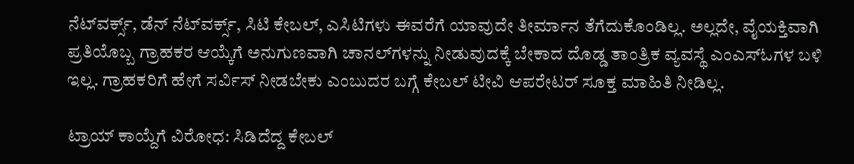ನೆಟ್‌ವರ್ಕ್ಸ್‌, ಡೆನ್‌ ನೆಟ್‌ವರ್ಕ್ಸ್‌, ಸಿಟಿ ಕೇಬಲ್‌, ಎಸಿಟಿಗಳು ಈವರೆಗೆ ಯಾವುದೇ ತೀರ್ಮಾನ ತೆಗೆದುಕೊಂಡಿಲ್ಲ. ಅಲ್ಲದೇ, ವೈಯಕ್ತಿವಾಗಿ ಪ್ರತಿಯೊಬ್ಬ ಗ್ರಾಹಕರ ಆಯ್ಕೆಗೆ ಅನುಗುಣವಾಗಿ ಚಾನಲ್‌ಗಳನ್ನು ನೀಡುವುದಕ್ಕೆ ಬೇಕಾದ ದೊಡ್ಡ ತಾಂತ್ರಿಕ ವ್ಯವಸ್ಥೆ ಎಂಎಸ್‌ಓಗಳ ಬಳಿ ಇಲ್ಲ. ಗ್ರಾಹಕರಿಗೆ ಹೇಗೆ ಸರ್ವಿಸ್‌ ನೀಡಬೇಕು ಎಂಬುದರ ಬಗ್ಗೆ ಕೇಬಲ್‌ ಟೀವಿ ಆಪರೇಟರ್‌ ಸೂಕ್ತ ಮಾಹಿತಿ ನೀಡಿಲ್ಲ.

ಟ್ರಾಯ್ ಕಾಯ್ದೆಗೆ ವಿರೋಧ: ಸಿಡಿದೆದ್ದ ಕೇಬಲ್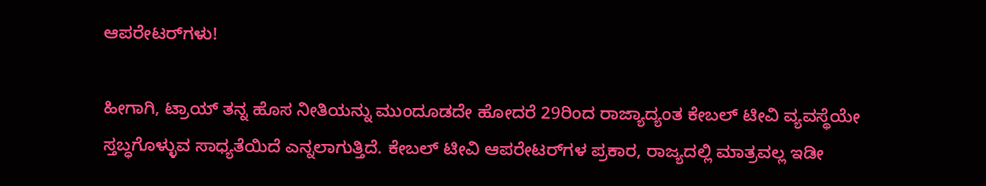ಆಪರೇಟರ್‌ಗಳು!

ಹೀಗಾಗಿ, ಟ್ರಾಯ್‌ ತನ್ನ ಹೊಸ ನೀತಿಯನ್ನು ಮುಂದೂಡದೇ ಹೋದರೆ 29ರಿಂದ ರಾಜ್ಯಾದ್ಯಂತ ಕೇಬಲ್‌ ಟೀವಿ ವ್ಯವಸ್ಥೆಯೇ ಸ್ತಬ್ಧಗೊಳ್ಳುವ ಸಾಧ್ಯತೆಯಿದೆ ಎನ್ನಲಾಗುತ್ತಿದೆ. ಕೇಬಲ್‌ ಟೀವಿ ಆಪರೇಟರ್‌ಗಳ ಪ್ರಕಾರ, ರಾಜ್ಯದಲ್ಲಿ ಮಾತ್ರವಲ್ಲ ಇಡೀ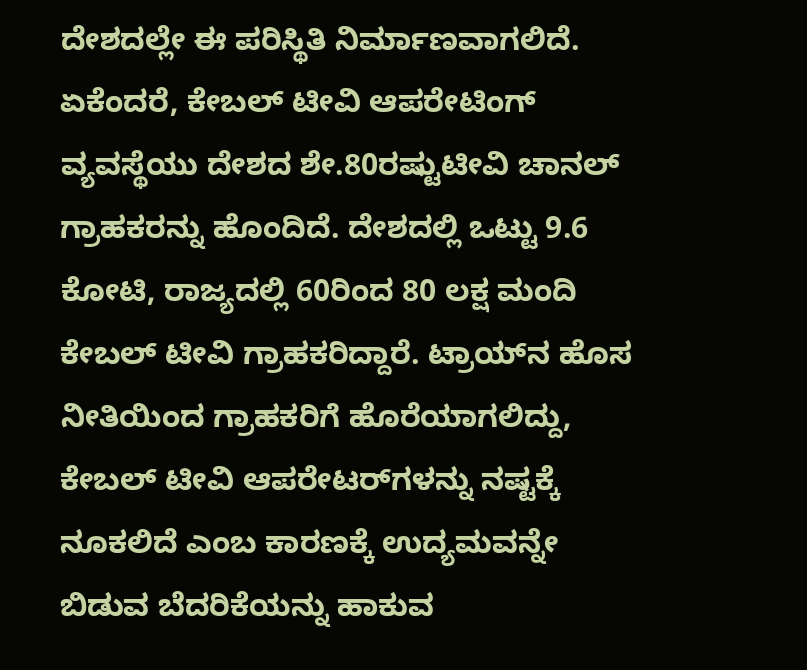ದೇಶದಲ್ಲೇ ಈ ಪರಿಸ್ಥಿತಿ ನಿರ್ಮಾಣವಾಗಲಿದೆ. ಏಕೆಂದರೆ, ಕೇಬಲ್‌ ಟೀವಿ ಆಪರೇಟಿಂಗ್‌ ವ್ಯವಸ್ಥೆಯು ದೇಶದ ಶೇ.80ರಷ್ಟುಟೀವಿ ಚಾನಲ್‌ ಗ್ರಾಹಕರನ್ನು ಹೊಂದಿದೆ. ದೇಶದಲ್ಲಿ ಒಟ್ಟು 9.6 ಕೋಟಿ, ರಾಜ್ಯದಲ್ಲಿ 60ರಿಂದ 80 ಲಕ್ಷ ಮಂದಿ ಕೇಬಲ್‌ ಟೀವಿ ಗ್ರಾಹಕರಿದ್ದಾರೆ. ಟ್ರಾಯ್‌ನ ಹೊಸ ನೀತಿಯಿಂದ ಗ್ರಾಹಕರಿಗೆ ಹೊರೆಯಾಗಲಿದ್ದು, ಕೇಬಲ್‌ ಟೀವಿ ಆಪರೇಟರ್‌ಗಳನ್ನು ನಷ್ಟಕ್ಕೆ ನೂಕಲಿದೆ ಎಂಬ ಕಾರಣಕ್ಕೆ ಉದ್ಯಮವನ್ನೇ ಬಿಡುವ ಬೆದರಿಕೆಯನ್ನು ಹಾಕುವ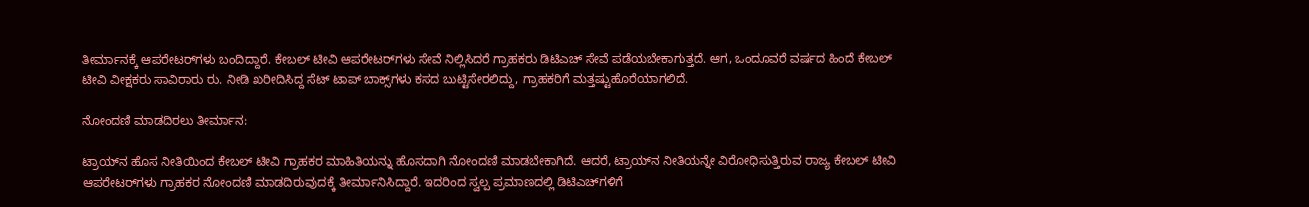ತೀರ್ಮಾನಕ್ಕೆ ಆಪರೇಟರ್‌ಗಳು ಬಂದಿದ್ದಾರೆ. ಕೇಬಲ್‌ ಟೀವಿ ಆಪರೇಟರ್‌ಗಳು ಸೇವೆ ನಿಲ್ಲಿಸಿದರೆ ಗ್ರಾಹಕರು ಡಿಟಿಎಚ್‌ ಸೇವೆ ಪಡೆಯಬೇಕಾಗುತ್ತದೆ. ಆಗ, ಒಂದೂವರೆ ವರ್ಷದ ಹಿಂದೆ ಕೇಬಲ್‌ ಟೀವಿ ವೀಕ್ಷಕರು ಸಾವಿರಾರು ರು. ನೀಡಿ ಖರೀದಿಸಿದ್ದ ಸೆಟ್‌ ಟಾಪ್‌ ಬಾಕ್ಸ್‌ಗಳು ಕಸದ ಬುಟ್ಟಿಸೇರಲಿದ್ದು, ಗ್ರಾಹಕರಿಗೆ ಮತ್ತಷ್ಟುಹೊರೆಯಾಗಲಿದೆ.

ನೋಂದಣಿ ಮಾಡದಿರಲು ತೀರ್ಮಾನ:

ಟ್ರಾಯ್‌ನ ಹೊಸ ನೀತಿಯಿಂದ ಕೇಬಲ್‌ ಟೀವಿ ಗ್ರಾಹಕರ ಮಾಹಿತಿಯನ್ನು ಹೊಸದಾಗಿ ನೋಂದಣಿ ಮಾಡಬೇಕಾಗಿದೆ. ಆದರೆ, ಟ್ರಾಯ್‌ನ ನೀತಿಯನ್ನೇ ವಿರೋಧಿಸುತ್ತಿರುವ ರಾಜ್ಯ ಕೇಬಲ್‌ ಟೀವಿ ಆಪರೇಟರ್‌ಗಳು ಗ್ರಾಹಕರ ನೋಂದಣಿ ಮಾಡದಿರುವುದಕ್ಕೆ ತೀರ್ಮಾನಿಸಿದ್ದಾರೆ. ಇದರಿಂದ ಸ್ವಲ್ಪ ಪ್ರಮಾಣದಲ್ಲಿ ಡಿಟಿಎಚ್‌ಗಳಿಗೆ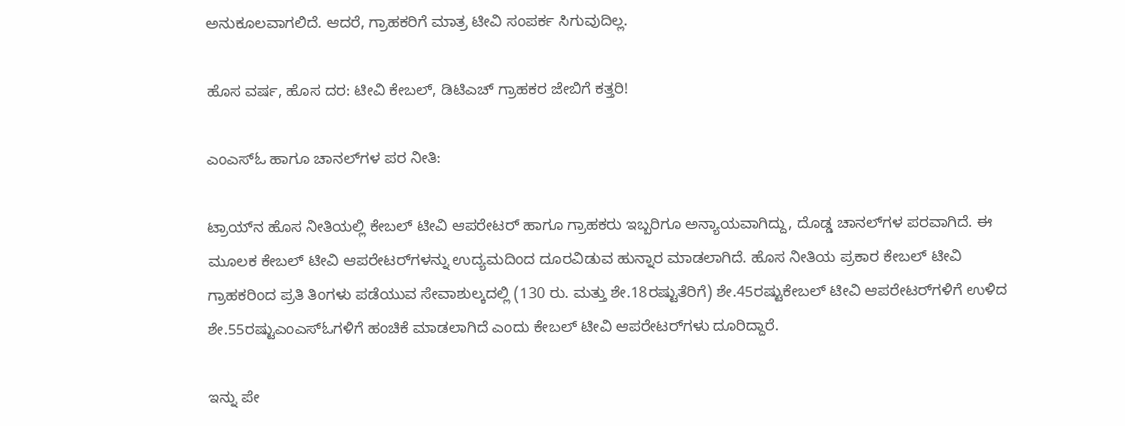ಅನುಕೂಲವಾಗಲಿದೆ. ಆದರೆ, ಗ್ರಾಹಕರಿಗೆ ಮಾತ್ರ ಟೀವಿ ಸಂಪರ್ಕ ಸಿಗುವುದಿಲ್ಲ.

ಹೊಸ ವರ್ಷ, ಹೊಸ ದರ: ಟೀವಿ ಕೇಬಲ್‌, ಡಿಟಿಎಚ್‌ ಗ್ರಾಹಕರ ಜೇಬಿಗೆ ಕತ್ತರಿ!

ಎಂಎಸ್‌ಓ ಹಾಗೂ ಚಾನಲ್‌ಗಳ ಪರ ನೀತಿ:

ಟ್ರಾಯ್‌ನ ಹೊಸ ನೀತಿಯಲ್ಲಿ ಕೇಬಲ್‌ ಟೀವಿ ಆಪರೇಟರ್‌ ಹಾಗೂ ಗ್ರಾಹಕರು ಇಬ್ಬರಿಗೂ ಅನ್ಯಾಯವಾಗಿದ್ದು, ದೊಡ್ಡ ಚಾನಲ್‌ಗಳ ಪರವಾಗಿದೆ. ಈ ಮೂಲಕ ಕೇಬಲ್‌ ಟೀವಿ ಆಪರೇಟರ್‌ಗಳನ್ನು ಉದ್ಯಮದಿಂದ ದೂರವಿಡುವ ಹುನ್ನಾರ ಮಾಡಲಾಗಿದೆ. ಹೊಸ ನೀತಿಯ ಪ್ರಕಾರ ಕೇಬಲ್‌ ಟೀವಿ ಗ್ರಾಹಕರಿಂದ ಪ್ರತಿ ತಿಂಗಳು ಪಡೆಯುವ ಸೇವಾಶುಲ್ಕದಲ್ಲಿ (130 ರು. ಮತ್ತು ಶೇ.18ರಷ್ಟುತೆರಿಗೆ) ಶೇ.45ರಷ್ಟುಕೇಬಲ್‌ ಟೀವಿ ಆಪರೇಟರ್‌ಗಳಿಗೆ ಉಳಿದ ಶೇ.55ರಷ್ಟುಎಂಎಸ್‌ಓಗಳಿಗೆ ಹಂಚಿಕೆ ಮಾಡಲಾಗಿದೆ ಎಂದು ಕೇಬಲ್‌ ಟೀವಿ ಆಪರೇಟರ್‌ಗಳು ದೂರಿದ್ದಾರೆ.

ಇನ್ನು ಪೇ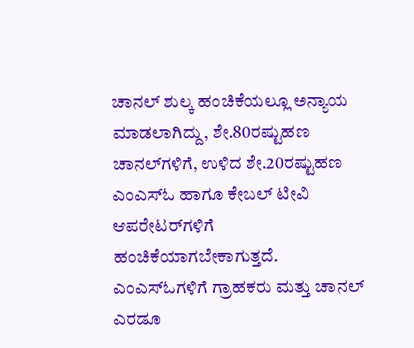ಚಾನಲ್‌ ಶುಲ್ಕ ಹಂಚಿಕೆಯಲ್ಲೂ ಅನ್ಯಾಯ ಮಾಡಲಾಗಿದ್ದು, ಶೇ.80ರಷ್ಟುಹಣ ಚಾನಲ್‌ಗಳಿಗೆ, ಉಳಿದ ಶೇ.20ರಷ್ಟುಹಣ ಎಂಎಸ್‌ಓ ಹಾಗೂ ಕೇಬಲ್‌ ಟೀವಿ ಆಪರೇಟರ್‌ಗಳಿಗೆ ಹಂಚಿಕೆಯಾಗಬೇಕಾಗುತ್ತದೆ. ಎಂಎಸ್‌ಓಗಳಿಗೆ ಗ್ರಾಹಕರು ಮತ್ತು ಚಾನಲ್‌ ಎರಡೂ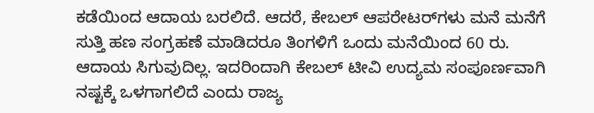ಕಡೆಯಿಂದ ಆದಾಯ ಬರಲಿದೆ. ಆದರೆ, ಕೇಬಲ್‌ ಆಪರೇಟರ್‌ಗಳು ಮನೆ ಮನೆಗೆ ಸುತ್ತಿ ಹಣ ಸಂಗ್ರಹಣೆ ಮಾಡಿದರೂ ತಿಂಗಳಿಗೆ ಒಂದು ಮನೆಯಿಂದ 60 ರು. ಆದಾಯ ಸಿಗುವುದಿಲ್ಲ. ಇದರಿಂದಾಗಿ ಕೇಬಲ್‌ ಟೀವಿ ಉದ್ಯಮ ಸಂಪೂರ್ಣವಾಗಿ ನಷ್ಟಕ್ಕೆ ಒಳಗಾಗಲಿದೆ ಎಂದು ರಾಜ್ಯ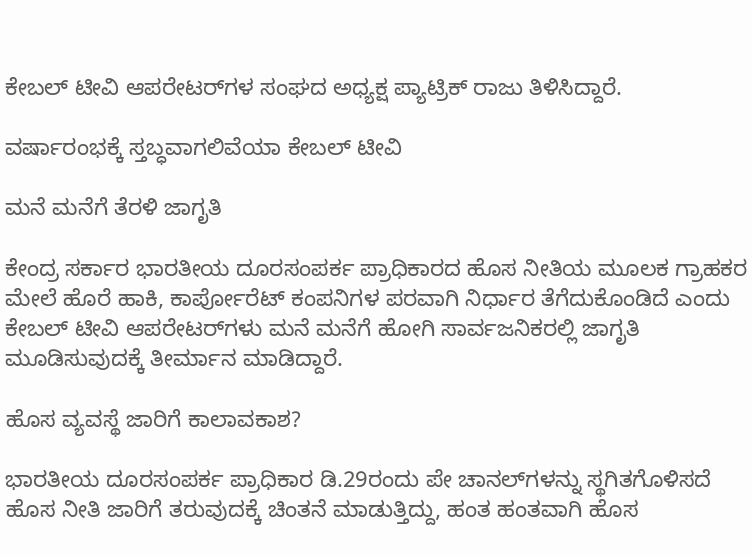ಕೇಬಲ್‌ ಟೀವಿ ಆಪರೇಟರ್‌ಗಳ ಸಂಘದ ಅಧ್ಯಕ್ಷ ಪ್ಯಾಟ್ರಿಕ್‌ ರಾಜು ತಿಳಿಸಿದ್ದಾರೆ.

ವರ್ಷಾರಂಭಕ್ಕೆ ಸ್ತಬ್ಧವಾಗಲಿವೆಯಾ ಕೇಬಲ್ ಟೀವಿ

ಮನೆ ಮನೆಗೆ ತೆರಳಿ ಜಾಗೃತಿ

ಕೇಂದ್ರ ಸರ್ಕಾರ ಭಾರತೀಯ ದೂರಸಂಪರ್ಕ ಪ್ರಾಧಿಕಾರದ ಹೊಸ ನೀತಿಯ ಮೂಲಕ ಗ್ರಾಹಕರ ಮೇಲೆ ಹೊರೆ ಹಾಕಿ, ಕಾರ್ಪೋರೆಟ್‌ ಕಂಪನಿಗಳ ಪರವಾಗಿ ನಿರ್ಧಾರ ತೆಗೆದುಕೊಂಡಿದೆ ಎಂದು ಕೇಬಲ್‌ ಟೀವಿ ಆಪರೇಟರ್‌ಗಳು ಮನೆ ಮನೆಗೆ ಹೋಗಿ ಸಾರ್ವಜನಿಕರಲ್ಲಿ ಜಾಗೃತಿ ಮೂಡಿಸುವುದಕ್ಕೆ ತೀರ್ಮಾನ ಮಾಡಿದ್ದಾರೆ.

ಹೊಸ ವ್ಯವಸ್ಥೆ ಜಾರಿಗೆ ಕಾಲಾವಕಾಶ?

ಭಾರತೀಯ ದೂರಸಂಪರ್ಕ ಪ್ರಾಧಿಕಾರ ಡಿ.29ರಂದು ಪೇ ಚಾನಲ್‌ಗಳನ್ನು ಸ್ಥಗಿತಗೊಳಿಸದೆ ಹೊಸ ನೀತಿ ಜಾರಿಗೆ ತರುವುದಕ್ಕೆ ಚಿಂತನೆ ಮಾಡುತ್ತಿದ್ದು, ಹಂತ ಹಂತವಾಗಿ ಹೊಸ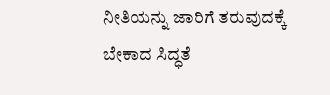ನೀತಿಯನ್ನು ಜಾರಿಗೆ ತರುವುದಕ್ಕೆ ಬೇಕಾದ ಸಿದ್ಧತೆ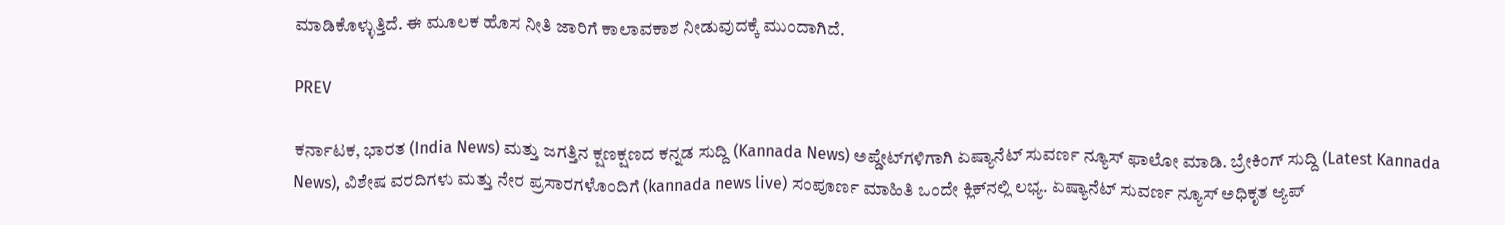ಮಾಡಿಕೊಳ್ಳುತ್ತಿದೆ. ಈ ಮೂಲಕ ಹೊಸ ನೀತಿ ಜಾರಿಗೆ ಕಾಲಾವಕಾಶ ನೀಡುವುದಕ್ಕೆ ಮುಂದಾಗಿದೆ.

PREV

ಕರ್ನಾಟಕ, ಭಾರತ (India News) ಮತ್ತು ಜಗತ್ತಿನ ಕ್ಷಣಕ್ಷಣದ ಕನ್ನಡ ಸುದ್ದಿ (Kannada News) ಅಪ್ಡೇಟ್‌ಗಳಿಗಾಗಿ ಏಷ್ಯಾನೆಟ್ ಸುವರ್ಣ ನ್ಯೂಸ್‌ ಫಾಲೋ ಮಾಡಿ. ಬ್ರೇಕಿಂಗ್ ಸುದ್ದಿ (Latest Kannada News), ವಿಶೇಷ ವರದಿಗಳು ಮತ್ತು ನೇರ ಪ್ರಸಾರಗಳೊಂದಿಗೆ (kannada news live) ಸಂಪೂರ್ಣ ಮಾಹಿತಿ ಒಂದೇ ಕ್ಲಿಕ್‌ನಲ್ಲಿ ಲಭ್ಯ. ಏಷ್ಯಾನೆಟ್ ಸುವರ್ಣ ನ್ಯೂಸ್ ಅಧಿಕೃತ ಆ್ಯಪ್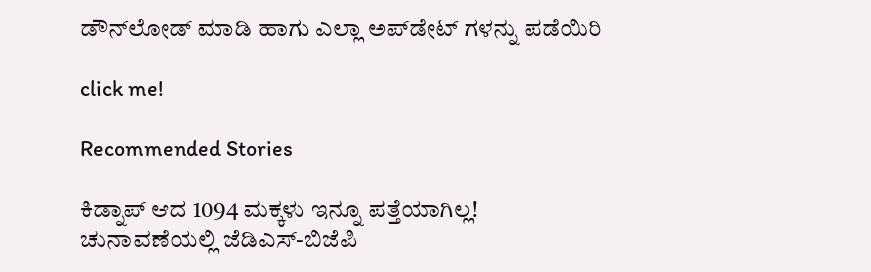ಡೌನ್‌ಲೋಡ್ ಮಾಡಿ ಹಾಗು ಎಲ್ಲಾ ಅಪ್‌ಡೇಟ್ ಗಳನ್ನು ಪಡೆಯಿರಿ

click me!

Recommended Stories

ಕಿಡ್ನಾಪ್‌ ಆದ 1094 ಮಕ್ಕಳು ಇನ್ನೂ ಪತ್ತೆಯಾಗಿಲ್ಲ!
ಚುನಾವಣೆಯಲ್ಲಿ ಜೆಡಿಎಸ್‌-ಬಿಜೆಪಿ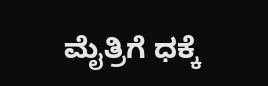ಮೈತ್ರಿಗೆ ಧಕ್ಕೆ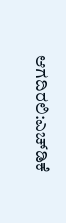ಆಗದಿರಲಿ:ಎಚ್‌ಡಿಕೆ